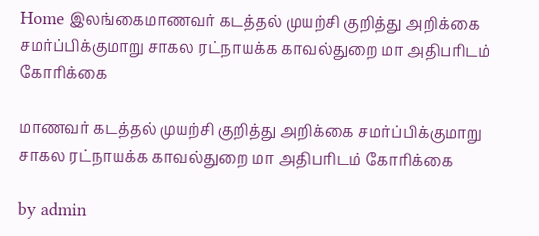Home இலங்கைமாணவர் கடத்தல் முயற்சி குறித்து அறிக்கை சமர்ப்பிக்குமாறு சாகல ரட்நாயக்க காவல்துறை மா அதிபரிடம் கோரிக்கை

மாணவர் கடத்தல் முயற்சி குறித்து அறிக்கை சமர்ப்பிக்குமாறு சாகல ரட்நாயக்க காவல்துறை மா அதிபரிடம் கோரிக்கை

by admin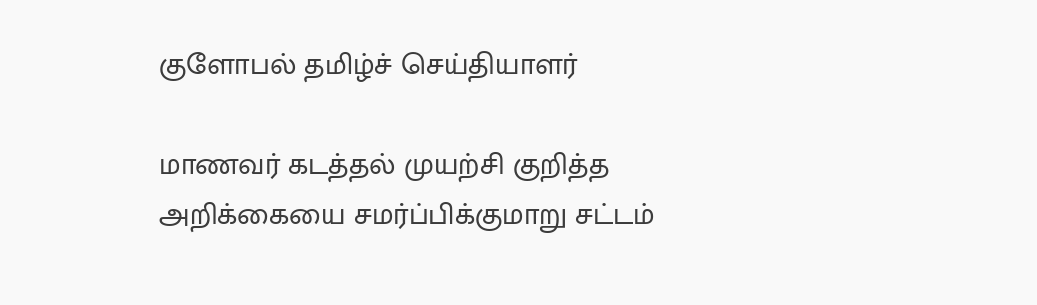குளோபல் தமிழ்ச் செய்தியாளர்

மாணவர் கடத்தல் முயற்சி குறித்த அறிக்கையை சமர்ப்பிக்குமாறு சட்டம்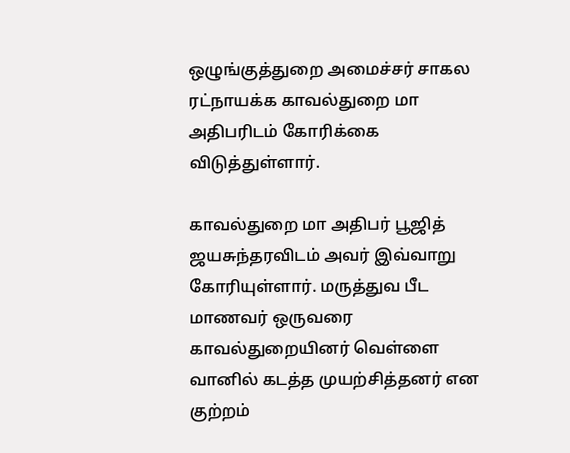ஒழுங்குத்துறை அமைச்சர் சாகல ரட்நாயக்க காவல்துறை மா அதிபரிடம் கோரிக்கை விடுத்துள்ளார்.

காவல்துறை மா அதிபர் பூஜித் ஜயசுந்தரவிடம் அவர் இவ்வாறு கோரியுள்ளார். மருத்துவ பீட மாணவர் ஒருவரை காவல்துறையினர் வெள்ளை வானில் கடத்த முயற்சித்தனர் என குற்றம்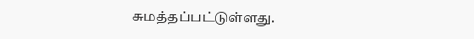சுமத்தப்பட்டுள்ளது.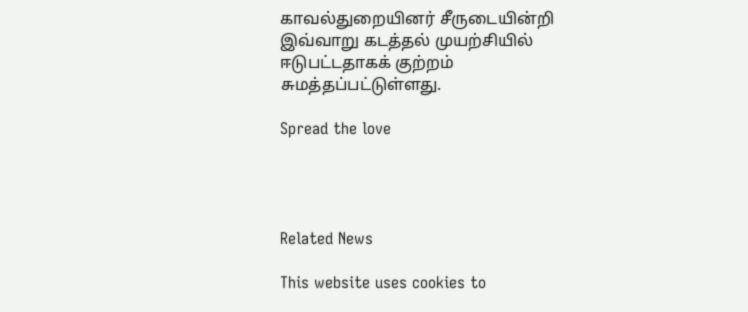காவல்துறையினர் சீருடையின்றி இவ்வாறு கடத்தல் முயற்சியில் ஈடுபட்டதாகக் குற்றம் சுமத்தப்பட்டுள்ளது.

Spread the love




Related News

This website uses cookies to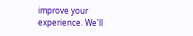improve your experience. We'll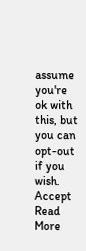assume you're ok with this, but you can opt-out if you wish. Accept Read More